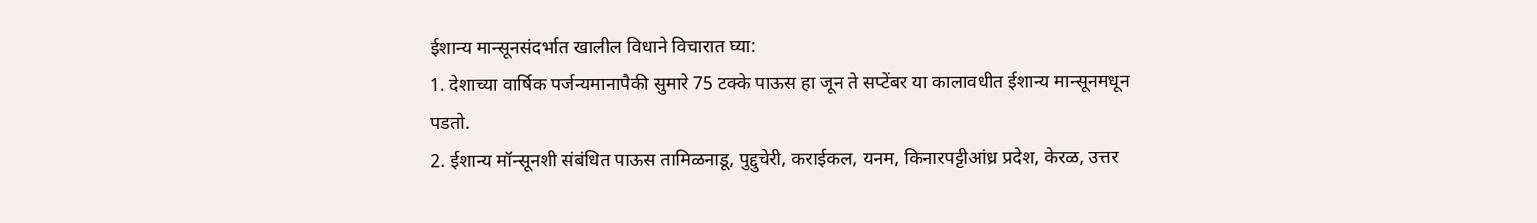ईशान्य मान्सूनसंदर्भात खालील विधाने विचारात घ्या:
1. देशाच्या वार्षिक पर्जन्यमानापैकी सुमारे 75 टक्के पाऊस हा जून ते सप्टेंबर या कालावधीत ईशान्य मान्सूनमधून पडतो.
2. ईशान्य मॉन्सूनशी संबंधित पाऊस तामिळनाडू, पुद्दुचेरी, कराईकल, यनम, किनारपट्टीआंध्र प्रदेश, केरळ, उत्तर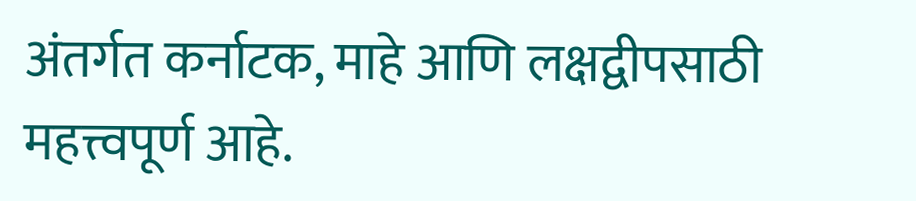अंतर्गत कर्नाटक, माहे आणि लक्षद्वीपसाठी महत्त्वपूर्ण आहे.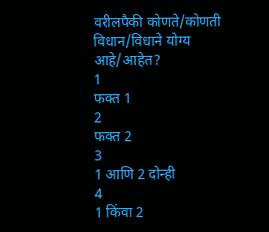वरीलपैकी कोणते/कोणती विधान/विधाने योग्य आहे/आहेत?
1
फक्त 1
2
फक्त 2
3
1 आणि 2 दोन्ही
4
1 किंवा 2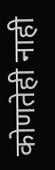कोणतेही नाही